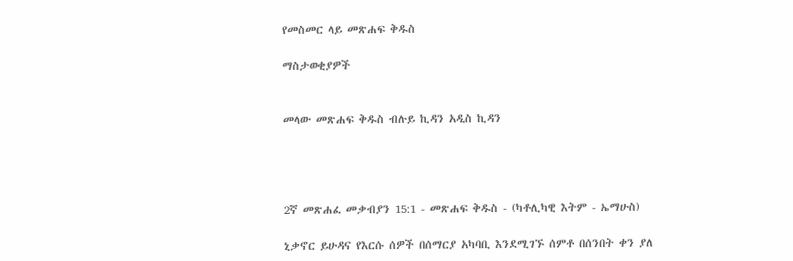የመስመር ላይ መጽሐፍ ቅዱስ

ማስታወቂያዎች


መላው መጽሐፍ ቅዱስ ብሉይ ኪዳን አዲስ ኪዳን




2ኛ መጽሐፈ መቃብያን 15:1 - መጽሐፍ ቅዱስ - (ካቶሊካዊ እትም - ኤማሁስ)

ኒቃኖር ይሁዳና የእርሱ ሰዎች በሰማርያ አካባቢ እንደሚገኙ ሰምቶ በሰንበት ቀን ያለ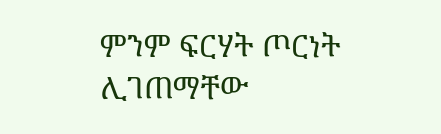ምንም ፍርሃት ጦርነት ሊገጠማቸው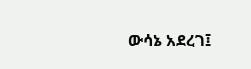ውሳኔ አደረገ፤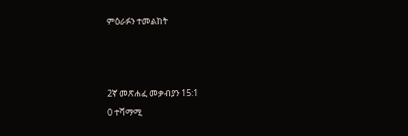ምዕራፉን ተመልከት



2ኛ መጽሐፈ መቃብያን 15:1
0 ተሻማሚ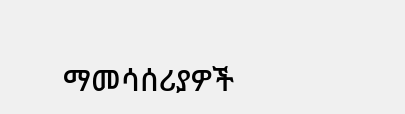ማመሳሰሪያዎች